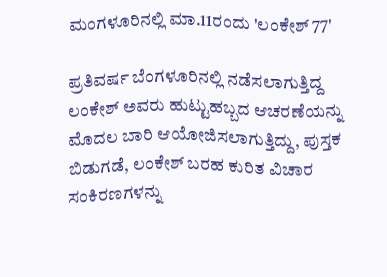ಮಂಗಳೂರಿನಲ್ಲಿ ಮಾ.11ರಂದು 'ಲಂಕೇಶ್ 77'

ಪ್ರತಿವರ್ಷ ಬೆಂಗಳೂರಿನಲ್ಲಿ ನಡೆಸಲಾಗುತ್ತಿದ್ದ ಲಂಕೇಶ್ ಅವರು ಹುಟ್ಟುಹಬ್ಬದ ಆಚರಣೆಯನ್ನು ಮೊದಲ ಬಾರಿ ಆಯೋಜಿಸಲಾಗುತ್ತಿದ್ದು, ಪುಸ್ತಕ ಬಿಡುಗಡೆ, ಲಂಕೇಶ್ ಬರಹ ಕುರಿತ ವಿಚಾರ ಸಂಕಿರಣಗಳನ್ನು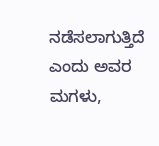ನಡೆಸಲಾಗುತ್ತಿದೆ ಎಂದು ಅವರ ಮಗಳು,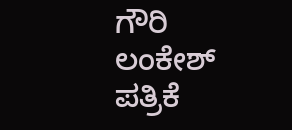ಗೌರಿ ಲಂಕೇಶ್ ಪತ್ರಿಕೆ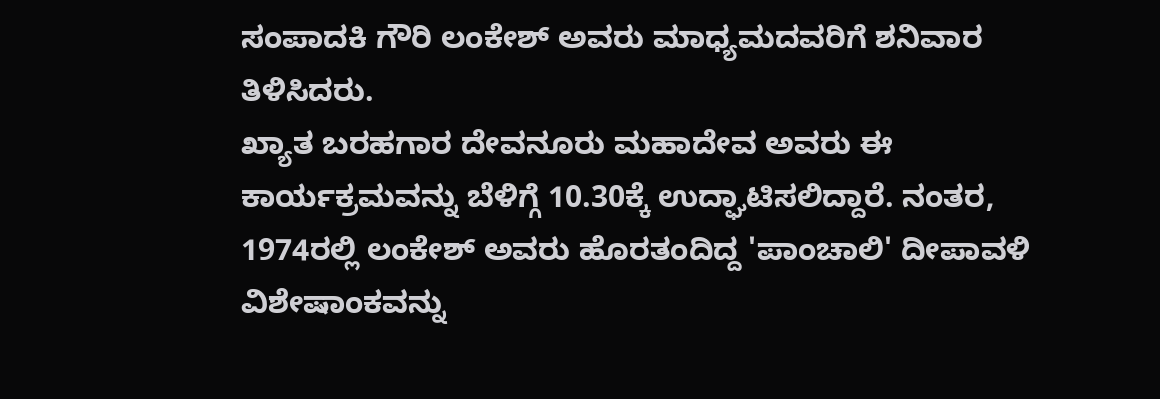ಸಂಪಾದಕಿ ಗೌರಿ ಲಂಕೇಶ್ ಅವರು ಮಾಧ್ಯಮದವರಿಗೆ ಶನಿವಾರ ತಿಳಿಸಿದರು.
ಖ್ಯಾತ ಬರಹಗಾರ ದೇವನೂರು ಮಹಾದೇವ ಅವರು ಈ ಕಾರ್ಯಕ್ರಮವನ್ನು ಬೆಳಿಗ್ಗೆ 10.30ಕ್ಕೆ ಉದ್ಘಾಟಿಸಲಿದ್ದಾರೆ. ನಂತರ, 1974ರಲ್ಲಿ ಲಂಕೇಶ್ ಅವರು ಹೊರತಂದಿದ್ದ 'ಪಾಂಚಾಲಿ' ದೀಪಾವಳಿ ವಿಶೇಷಾಂಕವನ್ನು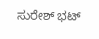ಸುರೇಶ್ ಭಟ್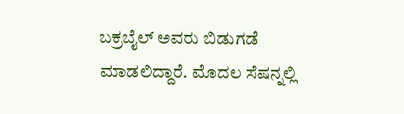ಬಕ್ರಬೈಲ್ ಅವರು ಬಿಡುಗಡೆ ಮಾಡಲಿದ್ದಾರೆ. ಮೊದಲ ಸೆಷನ್ನಲ್ಲಿ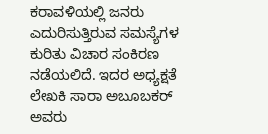ಕರಾವಳಿಯಲ್ಲಿ ಜನರು ಎದುರಿಸುತ್ತಿರುವ ಸಮಸ್ಯೆಗಳ ಕುರಿತು ವಿಚಾರ ಸಂಕಿರಣ ನಡೆಯಲಿದೆ. ಇದರ ಅಧ್ಯಕ್ಷತೆ ಲೇಖಕಿ ಸಾರಾ ಅಬೂಬಕರ್ ಅವರು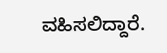ವಹಿಸಲಿದ್ದಾರೆ.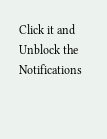Click it and Unblock the Notifications